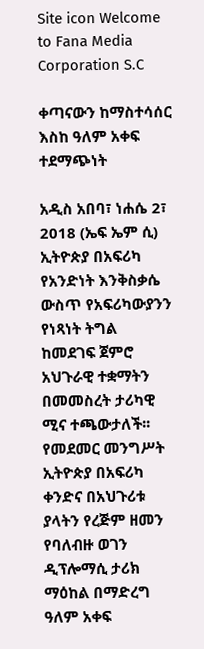Site icon Welcome to Fana Media Corporation S.C

ቀጣናውን ከማስተሳሰር እስከ ዓለም አቀፍ ተደማጭነት

አዲስ አበባ፣ ነሐሴ 2፣ 2018 (ኤፍ ኤም ሲ) ኢትዮጵያ በአፍሪካ የአንድነት እንቅስቃሴ ውስጥ የአፍሪካውያንን የነጻነት ትግል ከመደገፍ ጀምሮ አህጉራዊ ተቋማትን በመመስረት ታሪካዊ ሚና ተጫውታለች፡፡
የመደመር መንግሥት ኢትዮጵያ በአፍሪካ ቀንድና በአህጉሪቱ ያላትን የረጅም ዘመን የባለብዙ ወገን ዲፕሎማሲ ታሪክ ማዕከል በማድረግ ዓለም አቀፍ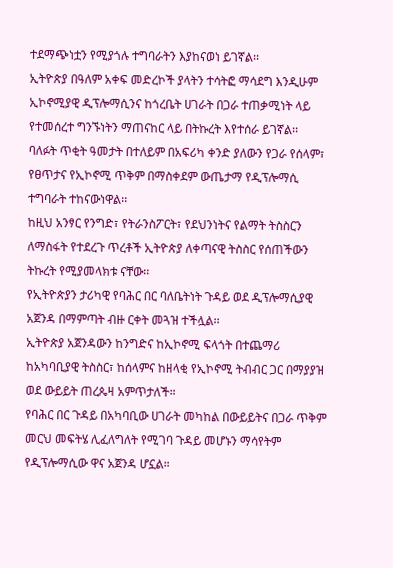ተደማጭነቷን የሚያጎሉ ተግባራትን እያከናወነ ይገኛል፡፡
ኢትዮጵያ በዓለም አቀፍ መድረኮች ያላትን ተሳትፎ ማሳደግ እንዲሁም ኢኮኖሚያዊ ዲፕሎማሲንና ከጎረቤት ሀገራት በጋራ ተጠቃሚነት ላይ የተመሰረተ ግንኙነትን ማጠናከር ላይ በትኩረት እየተሰራ ይገኛል፡፡
ባለፉት ጥቂት ዓመታት በተለይም በአፍሪካ ቀንድ ያለውን የጋራ የሰላም፣ የፀጥታና የኢኮኖሚ ጥቅም በማስቀደም ውጤታማ የዲፕሎማሲ ተግባራት ተከናውነዋል፡፡
ከዚህ አንፃር የንግድ፣ የትራንስፖርት፣ የደህንነትና የልማት ትስስርን ለማስፋት የተደረጉ ጥረቶች ኢትዮጵያ ለቀጣናዊ ትስስር የሰጠችውን ትኩረት የሚያመላክቱ ናቸው፡፡
የኢትዮጵያን ታሪካዊ የባሕር በር ባለቤትነት ጉዳይ ወደ ዲፕሎማሲያዊ አጀንዳ በማምጣት ብዙ ርቀት መጓዝ ተችሏል፡፡
ኢትዮጵያ አጀንዳውን ከንግድና ከኢኮኖሚ ፍላጎት በተጨማሪ ከአካባቢያዊ ትስስር፣ ከሰላምና ከዘላቂ የኢኮኖሚ ትብብር ጋር በማያያዝ ወደ ውይይት ጠረጴዛ አምጥታለች።
የባሕር በር ጉዳይ በአካባቢው ሀገራት መካከል በውይይትና በጋራ ጥቅም መርህ መፍትሄ ሊፈለግለት የሚገባ ጉዳይ መሆኑን ማሳየትም የዲፕሎማሲው ዋና አጀንዳ ሆኗል።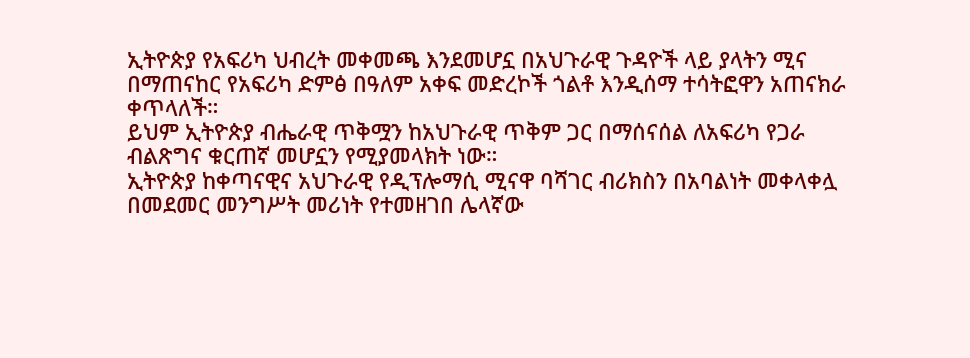ኢትዮጵያ የአፍሪካ ህብረት መቀመጫ እንደመሆኗ በአህጉራዊ ጉዳዮች ላይ ያላትን ሚና በማጠናከር የአፍሪካ ድምፅ በዓለም አቀፍ መድረኮች ጎልቶ እንዲሰማ ተሳትፎዋን አጠናክራ ቀጥላለች።
ይህም ኢትዮጵያ ብሔራዊ ጥቅሟን ከአህጉራዊ ጥቅም ጋር በማሰናሰል ለአፍሪካ የጋራ ብልጽግና ቁርጠኛ መሆኗን የሚያመላክት ነው።
ኢትዮጵያ ከቀጣናዊና አህጉራዊ የዲፕሎማሲ ሚናዋ ባሻገር ብሪክስን በአባልነት መቀላቀሏ በመደመር መንግሥት መሪነት የተመዘገበ ሌላኛው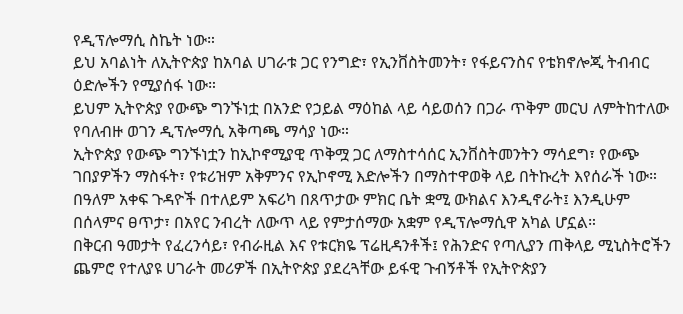የዲፕሎማሲ ስኬት ነው።
ይህ አባልነት ለኢትዮጵያ ከአባል ሀገራቱ ጋር የንግድ፣ የኢንቨስትመንት፣ የፋይናንስና የቴክኖሎጂ ትብብር ዕድሎችን የሚያሰፋ ነው።
ይህም ኢትዮጵያ የውጭ ግንኙነቷ በአንድ የኃይል ማዕከል ላይ ሳይወሰን በጋራ ጥቅም መርህ ለምትከተለው የባለብዙ ወገን ዲፕሎማሲ አቅጣጫ ማሳያ ነው።
ኢትዮጵያ የውጭ ግንኙነቷን ከኢኮኖሚያዊ ጥቅሟ ጋር ለማስተሳሰር ኢንቨስትመንትን ማሳደግ፣ የውጭ ገበያዎችን ማስፋት፣ የቱሪዝም አቅምንና የኢኮኖሚ እድሎችን በማስተዋወቅ ላይ በትኩረት እየሰራች ነው።
በዓለም አቀፍ ጉዳዮች በተለይም አፍሪካ በጸጥታው ምክር ቤት ቋሚ ውክልና እንዲኖራት፤ እንዲሁም በሰላምና ፀጥታ፣ በአየር ንብረት ለውጥ ላይ የምታሰማው አቋም የዲፕሎማሲዋ አካል ሆኗል።
በቅርብ ዓመታት የፈረንሳይ፣ የብራዚል እና የቱርክዬ ፕሬዚዳንቶች፤ የሕንድና የጣሊያን ጠቅላይ ሚኒስትሮችን ጨምሮ የተለያዩ ሀገራት መሪዎች በኢትዮጵያ ያደረጓቸው ይፋዊ ጉብኝቶች የኢትዮጵያን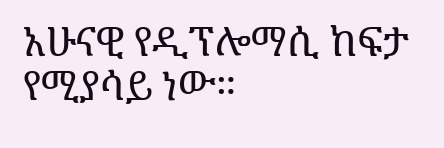አሁናዊ የዲፕሎማሲ ከፍታ የሚያሳይ ነው።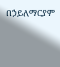በኃይለማርያም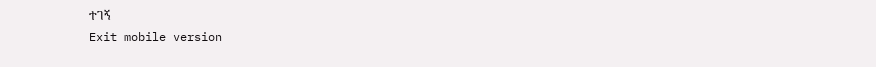ተገኝ
Exit mobile version